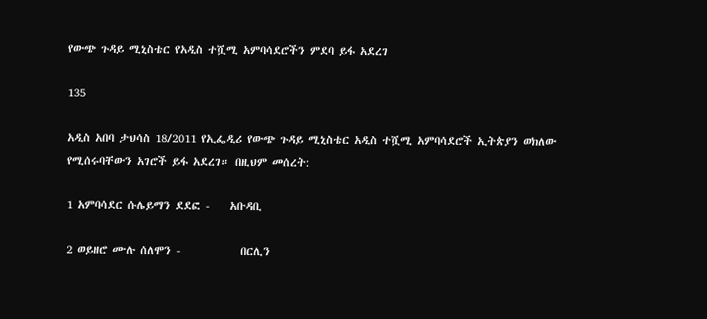የውጭ ጉዳይ ሚኒስቴር የአዲስ ተሿሚ አምባሳደሮችን ምደባ ይፋ አደረገ

135

አዲስ አበባ ታህሳስ 18/2011 የኢፌዲሪ የውጭ ጉዳይ ሚኒስቴር አዲስ ተሿሚ አምባሳደሮች ኢትጵያን ወክለው የሚሰሩባቸውን አገሮች ይፋ አደረገ። በዚህም መሰረት:

1 አምባሳደር ሱሌይማን ደደፎ -    አቡዳቢ

2 ወይዘሮ ሙሉ ሰለሞን -            በርሊን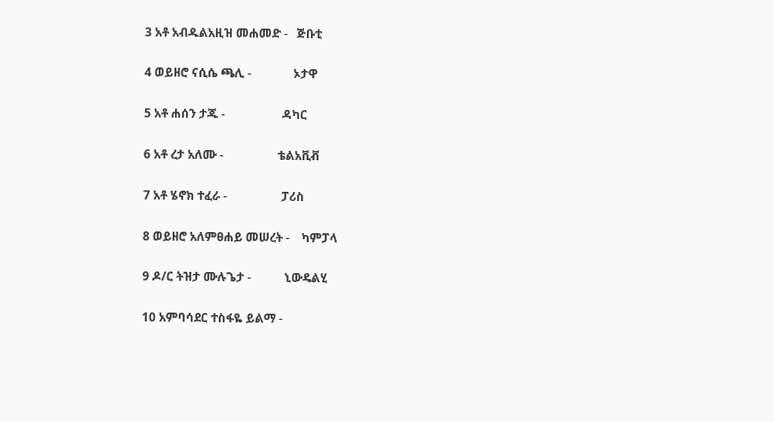3 አቶ አብዱልአዚዝ መሐመድ -   ጅቡቲ

4 ወይዘሮ ናሲሴ ጫሊ -              ኦታዋ

5 አቶ ሐሰን ታጁ -                   ዳካር

6 አቶ ረታ አለሙ -                  ቴልአቪቭ

7 አቶ ሄኖክ ተፈራ -                  ፓሪስ

8 ወይዘሮ አለምፀሐይ መሠረት -    ካምፓላ

9 ዶ/ር ትዝታ ሙሉጌታ -           ኒውዴልሂ

10 አምባሳደር ተስፋዬ ይልማ -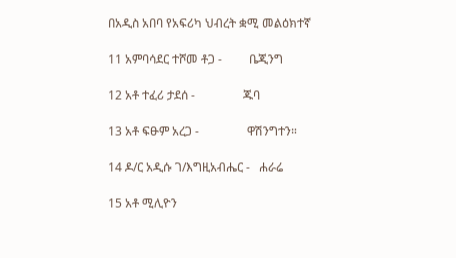በአዲስ አበባ የአፍሪካ ህብረት ቋሚ መልዕክተኛ

11 አምባሳደር ተሾመ ቶጋ -         ቤጂንግ

12 አቶ ተፈሪ ታደሰ -                ጁባ

13 አቶ ፍፁም አረጋ -                ዋሽንግተን።

14 ዶ/ር አዲሱ ገ/እግዚአብሔር -   ሐራሬ

15 አቶ ሚሊዮን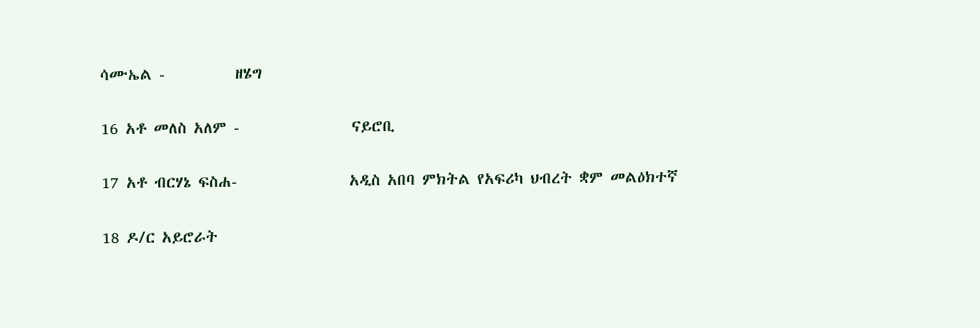ሳሙኤል -          ዘሄግ

16 አቶ መለስ አለም -                ናይሮቢ

17 አቶ ብርሃኔ ፍስሐ-                አዲስ አበባ ምክትል የአፍሪካ ህብረት ቋም መልዕክተኛ

18 ዶ/ር አይሮራት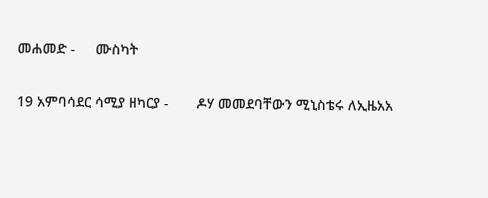መሐመድ -     ሙስካት

19 አምባሳደር ሳሚያ ዘካርያ -       ዶሃ መመደባቸውን ሚኒስቴሩ ለኢዜአአ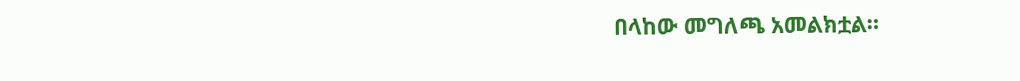በላከው መግለጫ አመልክቷል።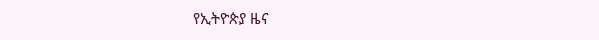የኢትዮጵያ ዜና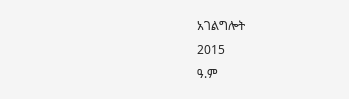አገልግሎት
2015
ዓ.ም